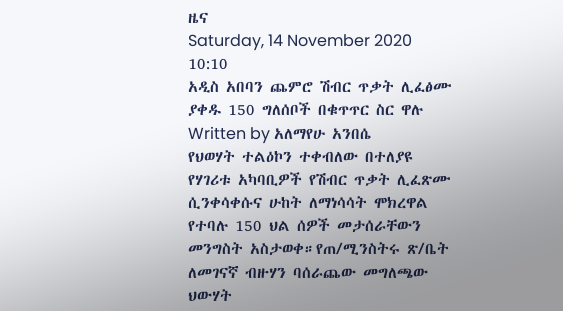ዜና
Saturday, 14 November 2020 10:10
አዲስ አበባን ጨምሮ ሽብር ጥቃት ሊፈፅሙ ያቀዱ 150 ግለሰቦች በቁጥጥር ስር ዋሉ
Written by አለማየሁ አንበሴ
የህወሃት ተልዕኮን ተቀብለው በተለያዩ የሃገሪቱ አካባቢዎች የሽብር ጥቃት ሊፈጽሙ ሲንቀሳቀሱና ሁከት ለማነሳሳት ሞክረዋል የተባሉ 150 ህል ሰዎች መታሰራቸውን መንግስት አስታወቀ።የጠ/ሚንስትሩ ጽ/ቤት ለመገናኛ ብዙሃን ባሰራጨው መግለጫው ህውሃት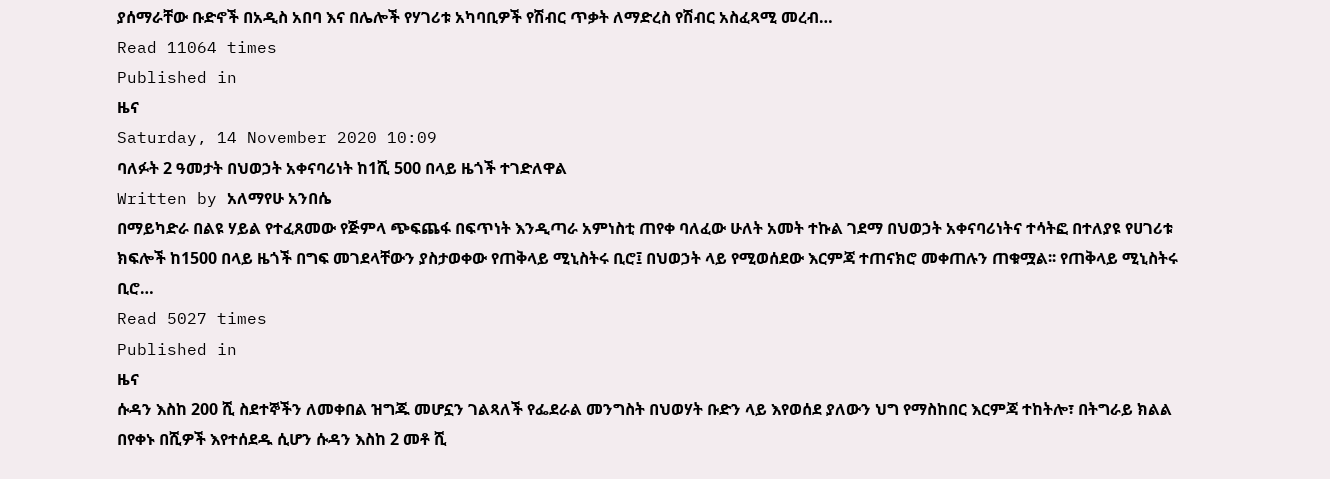ያሰማራቸው ቡድኖች በአዲስ አበባ እና በሌሎች የሃገሪቱ አካባቢዎች የሽብር ጥቃት ለማድረስ የሽብር አስፈጻሚ መረብ…
Read 11064 times
Published in
ዜና
Saturday, 14 November 2020 10:09
ባለፉት 2 ዓመታት በህወኃት አቀናባሪነት ከ1ሺ 500 በላይ ዜጎች ተገድለዋል
Written by አለማየሁ አንበሴ
በማይካድራ በልዩ ሃይል የተፈጸመው የጅምላ ጭፍጨፋ በፍጥነት እንዲጣራ አምነስቲ ጠየቀ ባለፈው ሁለት አመት ተኩል ገደማ በህወኃት አቀናባሪነትና ተሳትፎ በተለያዩ የሀገሪቱ ክፍሎች ከ1500 በላይ ዜጎች በግፍ መገደላቸውን ያስታወቀው የጠቅላይ ሚኒስትሩ ቢሮ፤ በህወኃት ላይ የሚወሰደው እርምጃ ተጠናክሮ መቀጠሉን ጠቁሟል፡፡ የጠቅላይ ሚኒስትሩ ቢሮ…
Read 5027 times
Published in
ዜና
ሱዳን እስከ 200 ሺ ስደተኞችን ለመቀበል ዝግጁ መሆኗን ገልጻለች የፌደራል መንግስት በህወሃት ቡድን ላይ እየወሰደ ያለውን ህግ የማስከበር እርምጃ ተከትሎ፣ በትግራይ ክልል በየቀኑ በሺዎች እየተሰደዱ ሲሆን ሱዳን እስከ 2 መቶ ሺ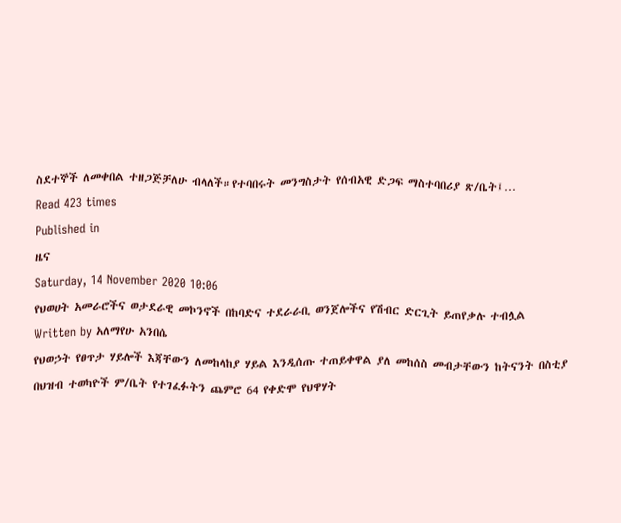ስደተኞች ለመቀበል ተዘጋጅቻለሁ ብላለች።የተባበሩት መንግስታት የሰብአዊ ድጋፍ ማስተባበሪያ ጽ/ቤት፤…
Read 423 times
Published in
ዜና
Saturday, 14 November 2020 10:06
የህወሀት አመራሮችና ወታደራዊ መኮንኖች በከባድና ተደራራቢ ወንጀሎችና የሽብር ድርጊት ይጠየቃሉ ተብሏል
Written by አለማየሁ አንበሴ
የህወኃት የፀጥታ ሃይሎች እጃቸውን ለመከላከያ ሃይል እንዲሰጡ ተጠይቀዋል ያለ መከሰስ መብታቸውን ከትናንት በስቲያ በህዝብ ተወካዮች ም/ቤት የተገፈፉትን ጨምሮ 64 የቀድሞ የህዋሃት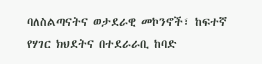ባለስልጣናትና ወታደራዊ መኮንኖች፣ ከፍተኛ የሃገር ክህደትና በተደራራቢ ከባድ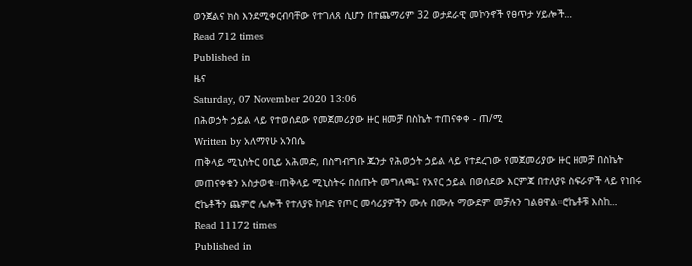ወንጀልና ክስ እንደሚቀርብባቸው የተገለጸ ሲሆን በተጨማሪም 32 ወታደራዊ መኮንኖች የፀጥታ ሃይሎች…
Read 712 times
Published in
ዜና
Saturday, 07 November 2020 13:06
በሕወኃት ኃይል ላይ የተወሰደው የመጀመሪያው ዙር ዘመቻ በስኬት ተጠናቀቀ - ጠ/ሚ
Written by አለማየሁ አንበሴ
ጠቅላይ ሚኒስትር ዐቢይ አሕመድ, በስግብግቡ ጁንታ የሕወኃት ኃይል ላይ የተደረገው የመጀመሪያው ዙር ዘመቻ በስኬት መጠናቀቁን አስታወቁ።ጠቅላይ ሚኒስትሩ በሰጡት መግለጫ፤ የአየር ኃይል በወሰደው እርምጃ በተለያዩ ስፍራዎች ላይ የነበሩ ሮኬቶችን ጨምሮ ሌሎች የተለያዩ ከባድ የጦር መሳሪያዎችን ሙሉ በሙሉ ማውደም መቻሉን ገልፀዋል።ሮኬቶቹ እስከ…
Read 11172 times
Published in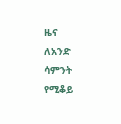ዜና
ለአንድ ሳምንት የሚቆይ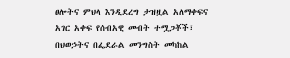ፀሎትና ምህላ እንዲደረግ ታዝዟል አለማቀፍና አገር አቀፍ የሰብአዊ መብት ተሟጋቾች፣ በህወኃትና በፌደራል መንግስት መካከል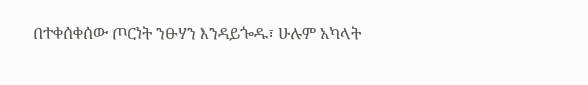በተቀሰቀሰው ጦርነት ንፁሃን እንዳይጐዱ፣ ሁሉም አካላት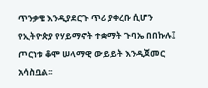ጥንቃቄ እንዲያደርጉ ጥሪ ያቀረቡ ሲሆን የኢትዮጵያ የሃይማኖት ተቋማት ጉባኤ በበኩሉ፤ ጦርነቱ ቆሞ ሠላማዊ ውይይት እንዲጀመር አሳስቧል፡፡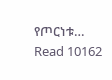የጦርነቱ…
Read 10162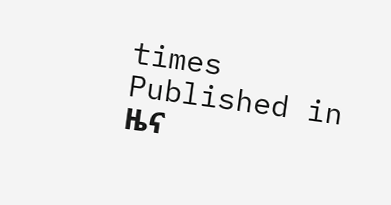times
Published in
ዜና